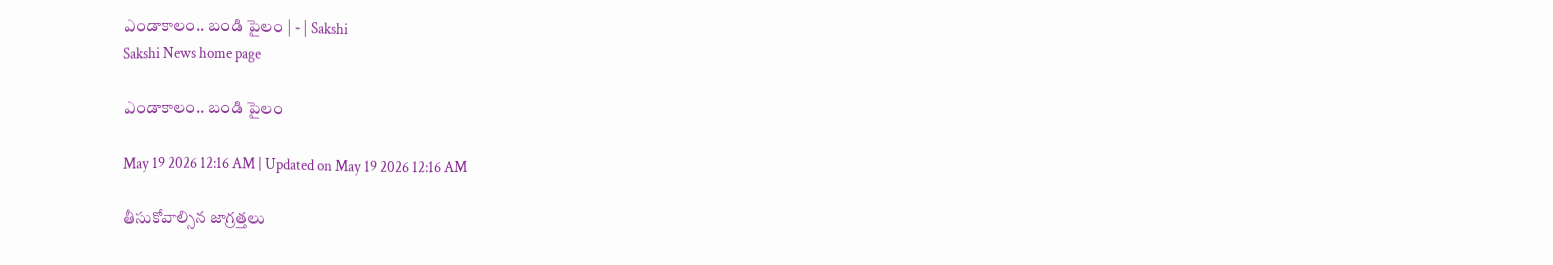ఎండాకాలం.. బండి పైలం | - | Sakshi
Sakshi News home page

ఎండాకాలం.. బండి పైలం

May 19 2026 12:16 AM | Updated on May 19 2026 12:16 AM

తీసుకోవాల్సిన జాగ్రత్తలు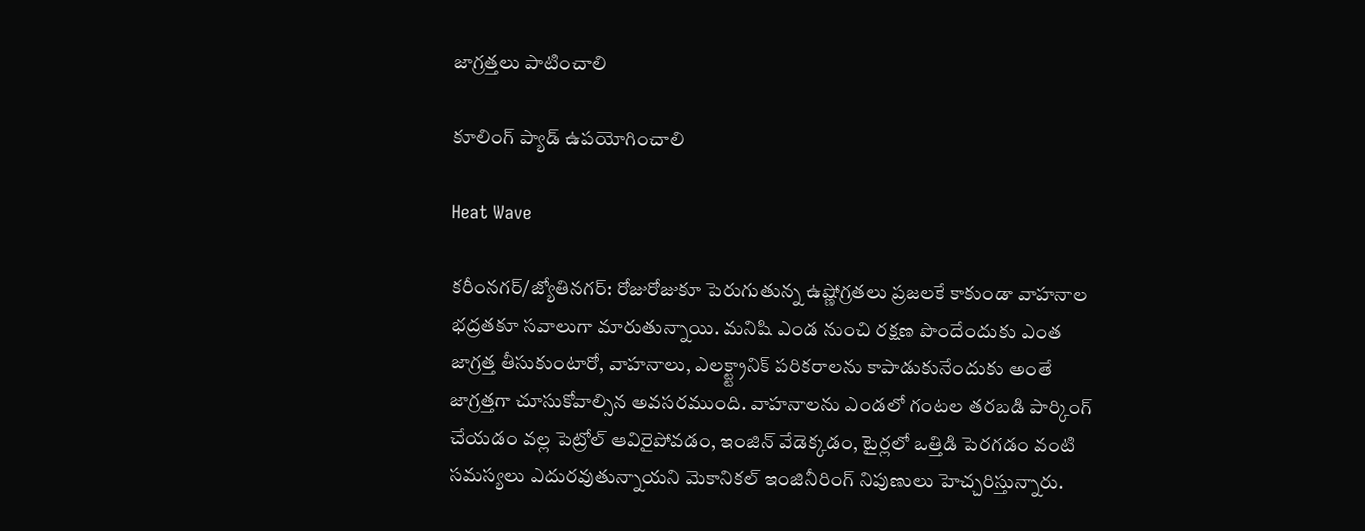జాగ్రత్తలు పాటించాలి

కూలింగ్‌ ప్యాడ్‌ ఉపయోగించాలి

Heat Wave

కరీంనగర్‌/జ్యోతినగర్‌: రోజురోజుకూ పెరుగుతున్న ఉష్ణోగ్రతలు ప్రజలకే కాకుండా వాహనాల భద్రతకూ సవాలుగా మారుతున్నాయి. మనిషి ఎండ నుంచి రక్షణ పొందేందుకు ఎంత జాగ్రత్త తీసుకుంటారో, వాహనాలు, ఎలక్ట్ట్రానిక్‌ పరికరాలను కాపాడుకునేందుకు అంతే జాగ్రత్తగా చూసుకోవాల్సిన అవసరముంది. వాహనాలను ఎండలో గంటల తరబడి పార్కింగ్‌ చేయడం వల్ల పెట్రోల్‌ ఆవిరైపోవడం, ఇంజిన్‌ వేడెక్కడం, టైర్లలో ఒత్తిడి పెరగడం వంటి సమస్యలు ఎదురవుతున్నాయని మెకానికల్‌ ఇంజినీరింగ్‌ నిపుణులు హెచ్చరిస్తున్నారు.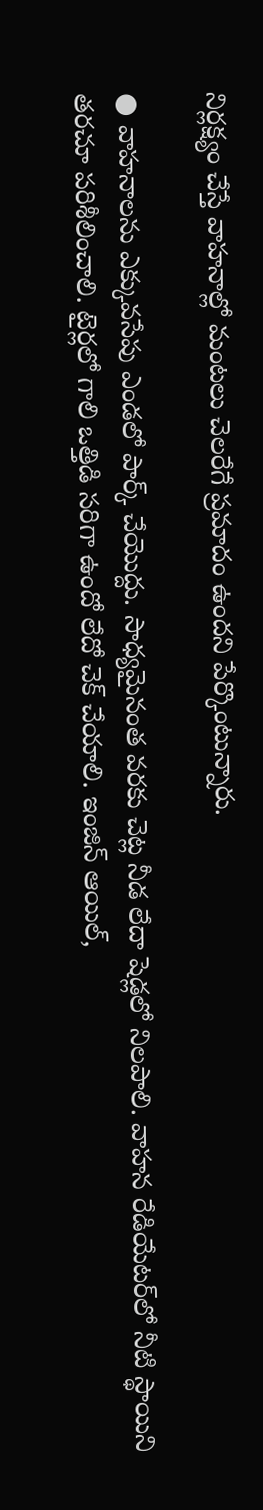నిర్లక్ష్యం చేస్తే వాహనాల్లో మంటలు చెలరేగే ప్రమాదం ఉందని పేర్కొంటున్నారు.

● వాహనాలను ఎక్కువసేపు ఎండలో పార్క్‌ చేయొద్దు. సాధ్యమైనంత వరకు చెట్ల నీడ లేదా షెడ్లలో నిలపాలి. వాహన రేడియేటర్‌లో నీటి స్థాయిని తరచూ పరిశీలించాలి. టైర్లలో గాలి ఒత్తిడి సరిగా ఉందో లేదో చెక్‌ చేయాలి. ఇంజిన్‌ ఆయిల్‌,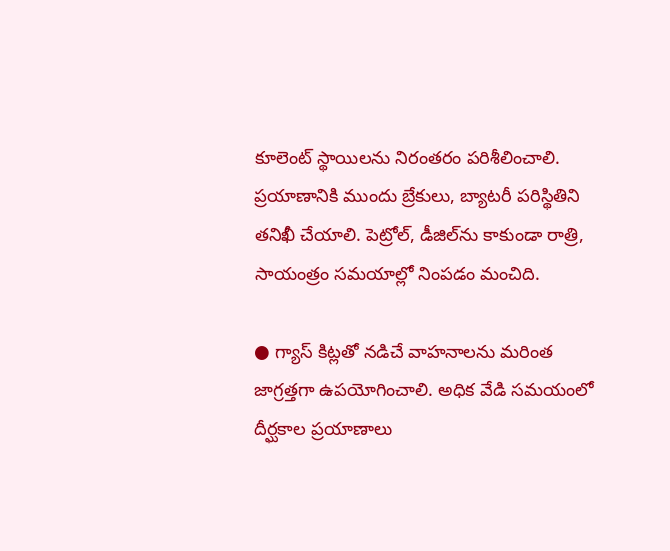కూలెంట్‌ స్థాయిలను నిరంతరం పరిశీలించాలి. ప్రయాణానికి ముందు బ్రేకులు, బ్యాటరీ పరిస్థితిని తనిఖీ చేయాలి. పెట్రోల్‌, డీజిల్‌ను కాకుండా రాత్రి, సాయంత్రం సమయాల్లో నింపడం మంచిది.

● గ్యాస్‌ కిట్లతో నడిచే వాహనాలను మరింత జాగ్రత్తగా ఉపయోగించాలి. అధిక వేడి సమయంలో దీర్ఘకాల ప్రయాణాలు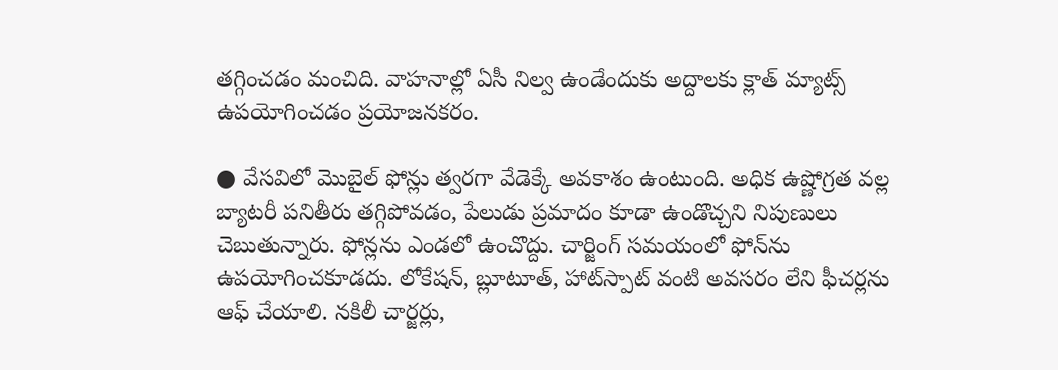తగ్గించడం మంచిది. వాహనాల్లో ఏసీ నిల్వ ఉండేందుకు అద్దాలకు క్లాత్‌ మ్యాట్స్‌ ఉపయోగించడం ప్రయోజనకరం.

● వేసవిలో మొబైల్‌ ఫోన్లు త్వరగా వేడెక్కే అవకాశం ఉంటుంది. అధిక ఉష్ణోగ్రత వల్ల బ్యాటరీ పనితీరు తగ్గిపోవడం, పేలుడు ప్రమాదం కూడా ఉండొచ్చని నిపుణులు చెబుతున్నారు. ఫోన్లను ఎండలో ఉంచొద్దు. చార్జింగ్‌ సమయంలో ఫోన్‌ను ఉపయోగించకూడదు. లోకేషన్‌, బ్లూటూత్‌, హాట్‌స్పాట్‌ వంటి అవసరం లేని ఫీచర్లను ఆఫ్‌ చేయాలి. నకిలీ చార్జర్లు,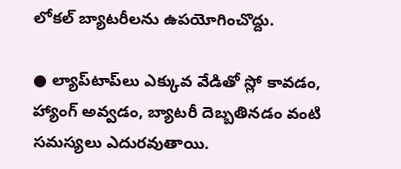లోకల్‌ బ్యాటరీలను ఉపయోగించొద్దు.

● ల్యాప్‌టాప్‌లు ఎక్కువ వేడితో స్లో కావడం, హ్యాంగ్‌ అవ్వడం, బ్యాటరీ దెబ్బతినడం వంటి సమస్యలు ఎదురవుతాయి.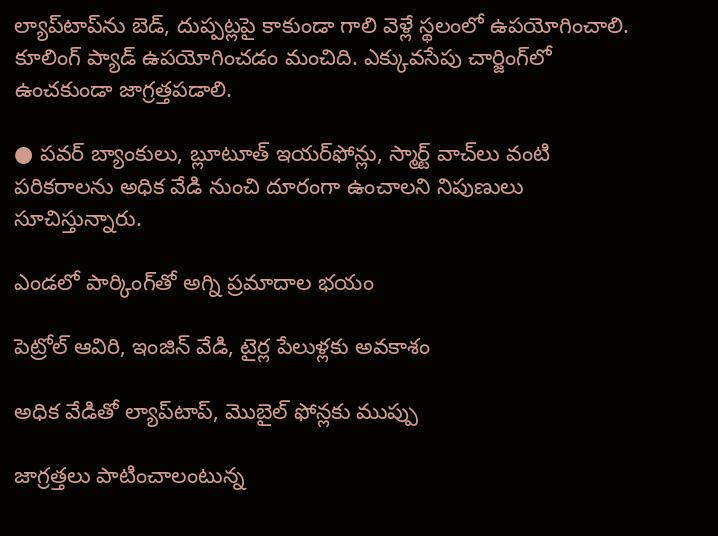ల్యాప్‌టాప్‌ను బెడ్‌, దుప్పట్లపై కాకుండా గాలి వెళ్లే స్థలంలో ఉపయోగించాలి. కూలింగ్‌ ప్యాడ్‌ ఉపయోగించడం మంచిది. ఎక్కువసేపు చార్జింగ్‌లో ఉంచకుండా జాగ్రత్తపడాలి.

● పవర్‌ బ్యాంకులు, బ్లూటూత్‌ ఇయర్‌ఫోన్లు, స్మార్ట్‌ వాచ్‌లు వంటి పరికరాలను అధిక వేడి నుంచి దూరంగా ఉంచాలని నిపుణులు సూచిస్తున్నారు.

ఎండలో పార్కింగ్‌తో అగ్ని ప్రమాదాల భయం

పెట్రోల్‌ ఆవిరి, ఇంజిన్‌ వేడి, టైర్ల పేలుళ్లకు అవకాశం

అధిక వేడితో ల్యాప్‌టాప్‌, మొబైల్‌ ఫోన్లకు ముప్పు

జాగ్రత్తలు పాటించాలంటున్న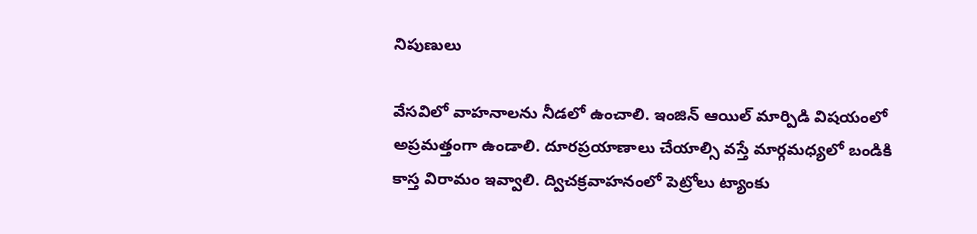నిపుణులు

వేసవిలో వాహనాలను నీడలో ఉంచాలి. ఇంజిన్‌ ఆయిల్‌ మార్పిడి విషయంలో అప్రమత్తంగా ఉండాలి. దూరప్రయాణాలు చేయాల్సి వస్తే మార్గమధ్యలో బండికి కాస్త విరామం ఇవ్వాలి. ద్విచక్రవాహనంలో పెట్రోలు ట్యాంకు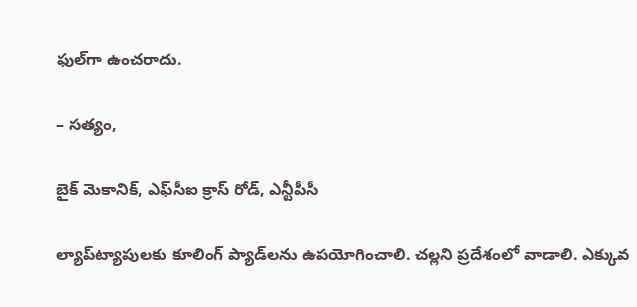ఫుల్‌గా ఉంచరాదు.

– సత్యం,

బైక్‌ మెకానిక్‌, ఎఫ్‌సీఐ క్రాస్‌ రోడ్‌, ఎన్టీపీసీ

ల్యాప్‌ట్యాపులకు కూలింగ్‌ ప్యాడ్‌లను ఉపయోగించాలి. చల్లని ప్రదేశంలో వాడాలి. ఎక్కువ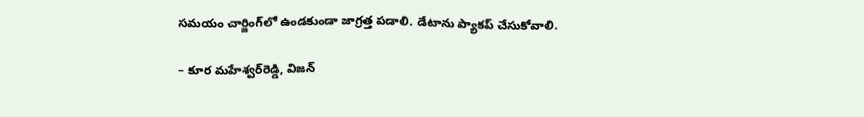సమయం చార్జింగ్‌లో ఉండకుండా జాగ్రత్త పడాలి. డేటాను ప్యాకప్‌ చేసుకోవాలి.

– కూర మహేశ్వర్‌రెడ్డి, విజన్‌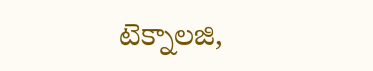టెక్నాలజి,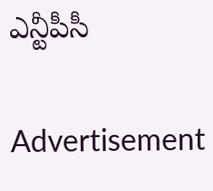ఎన్టీపీసీ

Advertisement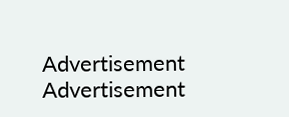Advertisement
Advertisement